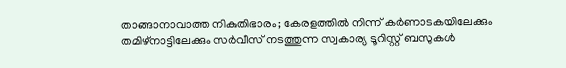താങ്ങാനാവാത്ത നികുതിഭാരം; കേരളത്തില്‍ നിന്ന് കര്‍ണാടകയിലേക്കും തമിഴ്‌നാട്ടിലേക്കും സര്‍വീസ് നടത്തുന്ന സ്വകാര്യ ടൂറിസ്റ്റ് ബസുകള്‍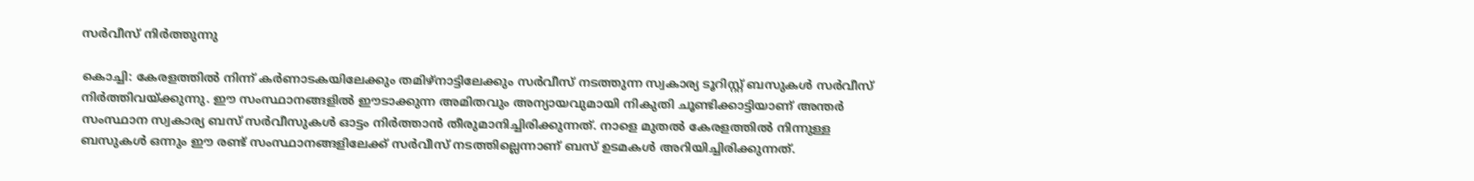സര്‍വീസ് നിര്‍ത്തുന്നു

കൊച്ചി: കേരളത്തില്‍ നിന്ന് കര്‍ണാടകയിലേക്കും തമിഴ്‌നാട്ടിലേക്കും സര്‍വീസ് നടത്തുന്ന സ്വകാര്യ ടൂറിസ്റ്റ് ബസുകള്‍ സര്‍വീസ് നിര്‍ത്തിവയ്ക്കുന്നു. ഈ സംസ്ഥാനങ്ങളില്‍ ഈടാക്കുന്ന അമിതവും അന്യായവുമായി നികുതി ചൂണ്ടിക്കാട്ടിയാണ് അന്തര്‍ സംസ്ഥാന സ്വകാര്യ ബസ് സര്‍വീസുകള്‍ ഓട്ടം നിര്‍ത്താന്‍ തീരുമാനിച്ചിരിക്കുന്നത്. നാളെ മുതല്‍ കേരളത്തില്‍ നിന്നുള്ള ബസുകള്‍ ഒന്നും ഈ രണ്ട് സംസ്ഥാനങ്ങളിലേക്ക് സര്‍വീസ് നടത്തില്ലെന്നാണ് ബസ് ഉടമകള്‍ അറിയിച്ചിരിക്കുന്നത്.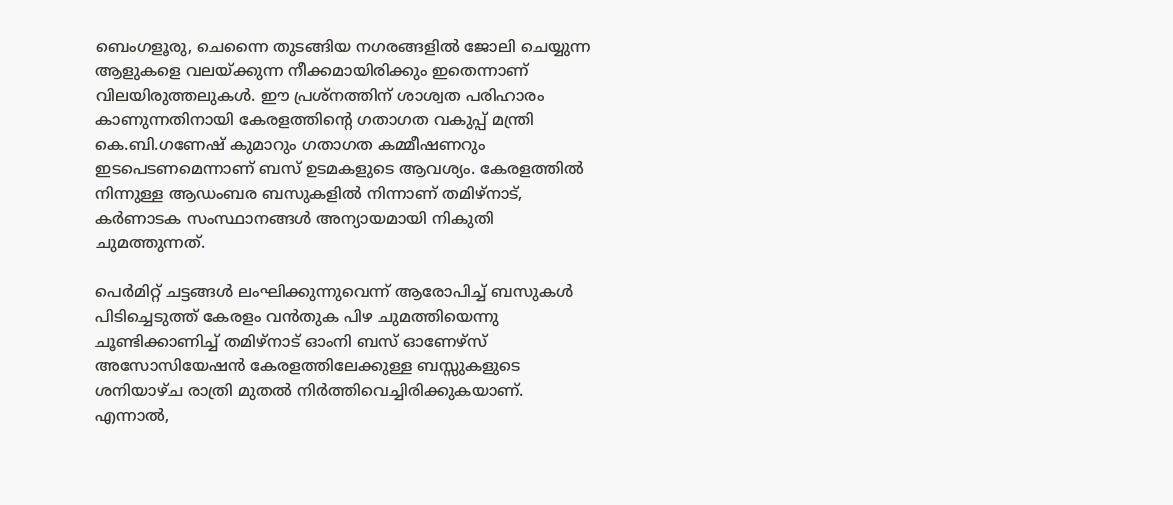ബെംഗളൂരു, ചെന്നൈ തുടങ്ങിയ നഗരങ്ങളില്‍ ജോലി ചെയ്യുന്ന ആളുകളെ വലയ്ക്കുന്ന നീക്കമായിരിക്കും ഇതെന്നാണ് വിലയിരുത്തലുകള്‍. ഈ പ്രശ്‌നത്തിന് ശാശ്വത പരിഹാരം കാണുന്നതിനായി കേരളത്തിന്റെ ഗതാഗത വകുപ്പ് മന്ത്രി കെ.ബി.ഗണേഷ് കുമാറും ഗതാഗത കമ്മീഷണറും ഇടപെടണമെന്നാണ് ബസ് ഉടമകളുടെ ആവശ്യം. കേരളത്തില്‍ നിന്നുള്ള ആഡംബര ബസുകളില്‍ നിന്നാണ് തമിഴ്‌നാട്, കര്‍ണാടക സംസ്ഥാനങ്ങള്‍ അന്യായമായി നികുതി ചുമത്തുന്നത്.

പെര്‍മിറ്റ് ചട്ടങ്ങള്‍ ലംഘിക്കുന്നുവെന്ന് ആരോപിച്ച് ബസുകള്‍ പിടിച്ചെടുത്ത് കേരളം വന്‍തുക പിഴ ചുമത്തിയെന്നു ചൂണ്ടിക്കാണിച്ച് തമിഴ്‌നാട് ഓംനി ബസ് ഓണേഴ്‌സ് അസോസിയേഷന്‍ കേരളത്തിലേക്കുള്ള ബസ്സുകളുടെ ശനിയാഴ്ച രാത്രി മുതല്‍ നിര്‍ത്തിവെച്ചിരിക്കുകയാണ്. എന്നാല്‍,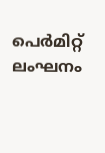പെര്‍മിറ്റ് ലംഘനം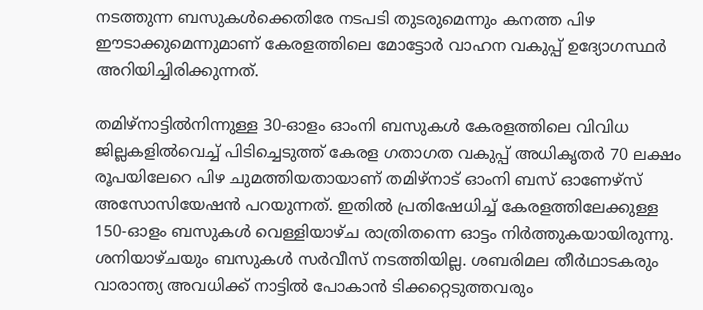നടത്തുന്ന ബസുകള്‍ക്കെതിരേ നടപടി തുടരുമെന്നും കനത്ത പിഴ ഈടാക്കുമെന്നുമാണ് കേരളത്തിലെ മോട്ടോര്‍ വാഹന വകുപ്പ് ഉദ്യോഗസ്ഥര്‍ അറിയിച്ചിരിക്കുന്നത്.

തമിഴ്‌നാട്ടില്‍നിന്നുള്ള 30-ഓളം ഓംനി ബസുകള്‍ കേരളത്തിലെ വിവിധ ജില്ലകളില്‍വെച്ച് പിടിച്ചെടുത്ത് കേരള ഗതാഗത വകുപ്പ് അധികൃതര്‍ 70 ലക്ഷം രൂപയിലേറെ പിഴ ചുമത്തിയതായാണ് തമിഴ്‌നാട് ഓംനി ബസ് ഓണേഴ്‌സ് അസോസിയേഷന്‍ പറയുന്നത്. ഇതില്‍ പ്രതിഷേധിച്ച് കേരളത്തിലേക്കുള്ള 150-ഓളം ബസുകള്‍ വെള്ളിയാഴ്ച രാത്രിതന്നെ ഓട്ടം നിര്‍ത്തുകയായിരുന്നു. ശനിയാഴ്ചയും ബസുകള്‍ സര്‍വീസ് നടത്തിയില്ല. ശബരിമല തീര്‍ഥാടകരും വാരാന്ത്യ അവധിക്ക് നാട്ടില്‍ പോകാന്‍ ടിക്കറ്റെടുത്തവരും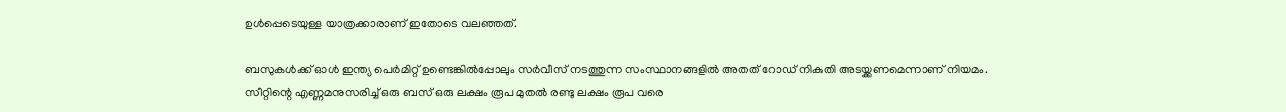ഉള്‍പ്പെടെയുള്ള യാത്രക്കാരാണ് ഇതോടെ വലഞ്ഞത്.

ബസുകള്‍ക്ക് ഓള്‍ ഇന്ത്യ പെര്‍മിറ്റ് ഉണ്ടെങ്കില്‍പ്പോലും സര്‍വീസ് നടത്തുന്ന സംസ്ഥാനങ്ങളില്‍ അതത് റോഡ് നികുതി അടയ്ക്കണമെന്നാണ് നിയമം. സീറ്റിന്റെ എണ്ണമനുസരിച്ച് ഒരു ബസ് ഒരു ലക്ഷം രൂപ മുതല്‍ രണ്ടു ലക്ഷം രൂപ വരെ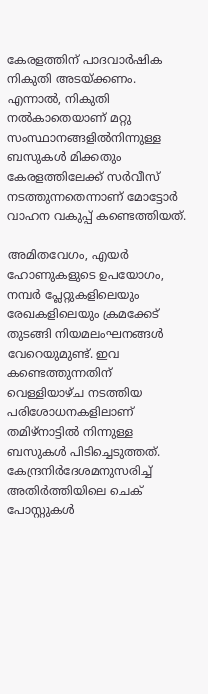കേരളത്തിന് പാദവാര്‍ഷിക നികുതി അടയ്ക്കണം. എന്നാല്‍, നികുതി നല്‍കാതെയാണ് മറ്റു സംസ്ഥാനങ്ങളില്‍നിന്നുള്ള ബസുകള്‍ മിക്കതും കേരളത്തിലേക്ക് സര്‍വീസ് നടത്തുന്നതെന്നാണ് മോട്ടോര്‍ വാഹന വകുപ്പ് കണ്ടെത്തിയത്.

അമിതവേഗം, എയര്‍ ഹോണുകളുടെ ഉപയോഗം, നമ്പര്‍ പ്ലേറ്റുകളിലെയും രേഖകളിലെയും ക്രമക്കേട് തുടങ്ങി നിയമലംഘനങ്ങള്‍ വേറെയുമുണ്ട്. ഇവ കണ്ടെത്തുന്നതിന് വെള്ളിയാഴ്ച നടത്തിയ പരിശോധനകളിലാണ് തമിഴ്‌നാട്ടില്‍ നിന്നുള്ള ബസുകള്‍ പിടിച്ചെടുത്തത്. കേന്ദ്രനിര്‍ദേശമനുസരിച്ച് അതിര്‍ത്തിയിലെ ചെക് പോസ്റ്റുകള്‍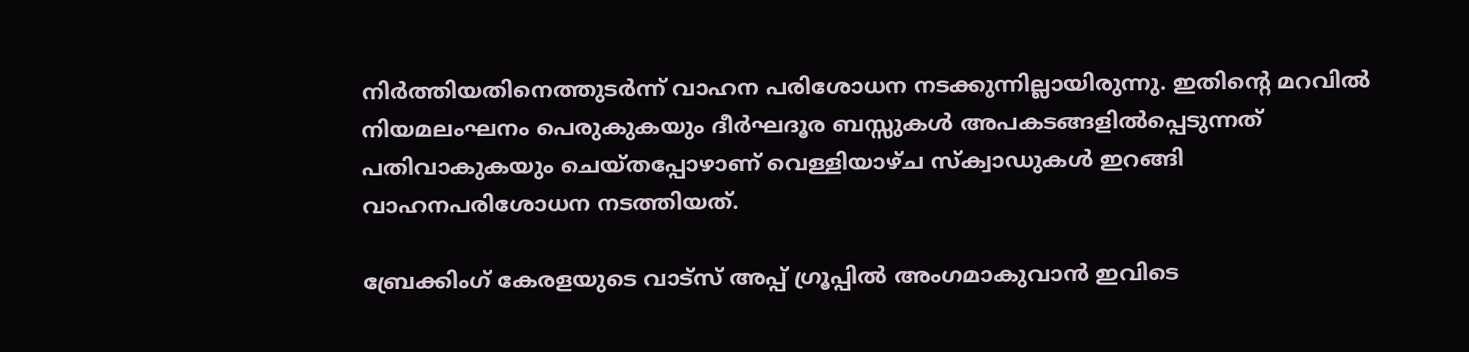നിര്‍ത്തിയതിനെത്തുടര്‍ന്ന് വാഹന പരിശോധന നടക്കുന്നില്ലായിരുന്നു. ഇതിന്റെ മറവില്‍ നിയമലംഘനം പെരുകുകയും ദീര്‍ഘദൂര ബസ്സുകള്‍ അപകടങ്ങളില്‍പ്പെടുന്നത് പതിവാകുകയും ചെയ്തപ്പോഴാണ് വെള്ളിയാഴ്ച സ്‌ക്വാഡുകള്‍ ഇറങ്ങി വാഹനപരിശോധന നടത്തിയത്.

ബ്രേക്കിംഗ് കേരളയുടെ വാട്സ് അപ്പ് ഗ്രൂപ്പിൽ അംഗമാകുവാൻ ഇവിടെ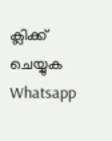ക്ലിക്ക് ചെയ്യുക Whatsapp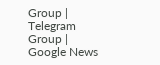Group | Telegram Group | Google News